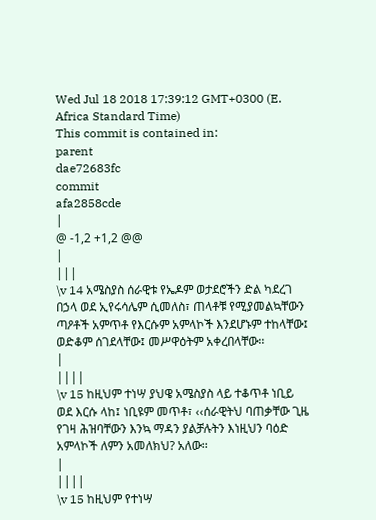Wed Jul 18 2018 17:39:12 GMT+0300 (E. Africa Standard Time)
This commit is contained in:
parent
dae72683fc
commit
afa2858cde
|
@ -1,2 +1,2 @@
|
|||
\v 14 አሜስያስ ሰራዊቱ የኤዶም ወታደሮችን ድል ካደረገ በኃላ ወደ ኢየሩሳሌም ሲመለስ፣ ጠላቶቹ የሚያመልኳቸውን ጣዖቶች አምጥቶ የእርሱም አምላኮች እንደሆኑም ተከላቸው፤ ወድቆም ሰገደላቸው፤ መሥዋዕትም አቀረበላቸው፡፡
|
||||
\v 15 ከዚህም ተነሣ ያህዌ አሜስያስ ላይ ተቆጥቶ ነቢይ ወደ እርሱ ላከ፤ ነቢዩም መጥቶ፣ ‹‹ሰራዊትህ ባጠቃቸው ጊዜ የገዛ ሕዝባቸውን እንኳ ማዳን ያልቻሉትን እነዚህን ባዕድ አምላኮች ለምን አመለክህ? አለው፡፡
|
||||
\v 15 ከዚህም የተነሣ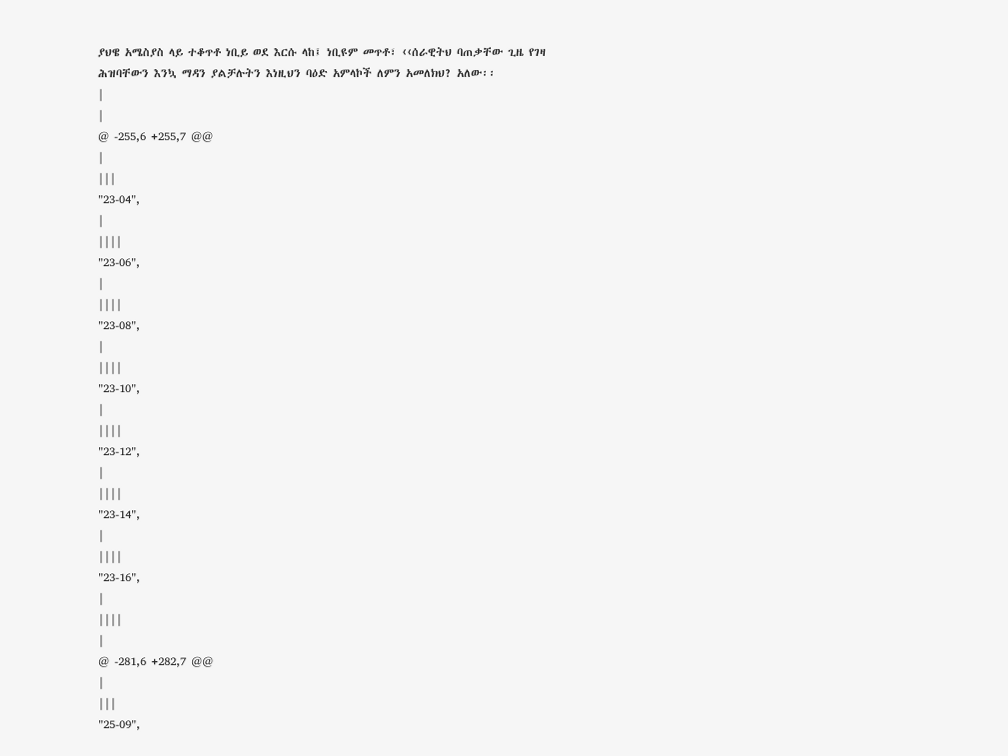ያህዌ አሜስያስ ላይ ተቆጥቶ ነቢይ ወደ እርሱ ላከ፤ ነቢዩም መጥቶ፣ ‹‹ሰራዊትህ ባጠቃቸው ጊዜ የገዛ ሕዝባቸውን እንኳ ማዳን ያልቻሉትን እነዚህን ባዕድ አምላኮች ለምን አመለክህ? አለው፡፡
|
|
@ -255,6 +255,7 @@
|
|||
"23-04",
|
||||
"23-06",
|
||||
"23-08",
|
||||
"23-10",
|
||||
"23-12",
|
||||
"23-14",
|
||||
"23-16",
|
||||
|
@ -281,6 +282,7 @@
|
|||
"25-09",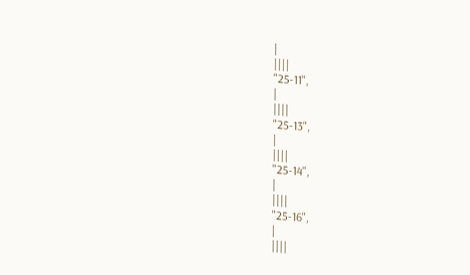|
||||
"25-11",
|
||||
"25-13",
|
||||
"25-14",
|
||||
"25-16",
|
||||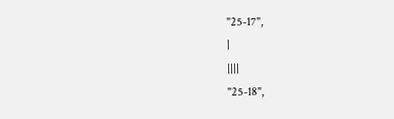"25-17",
|
||||
"25-18",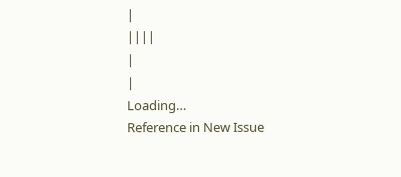|
||||
|
|
Loading…
Reference in New Issue